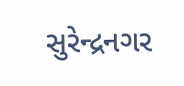સુરેન્દ્રનગર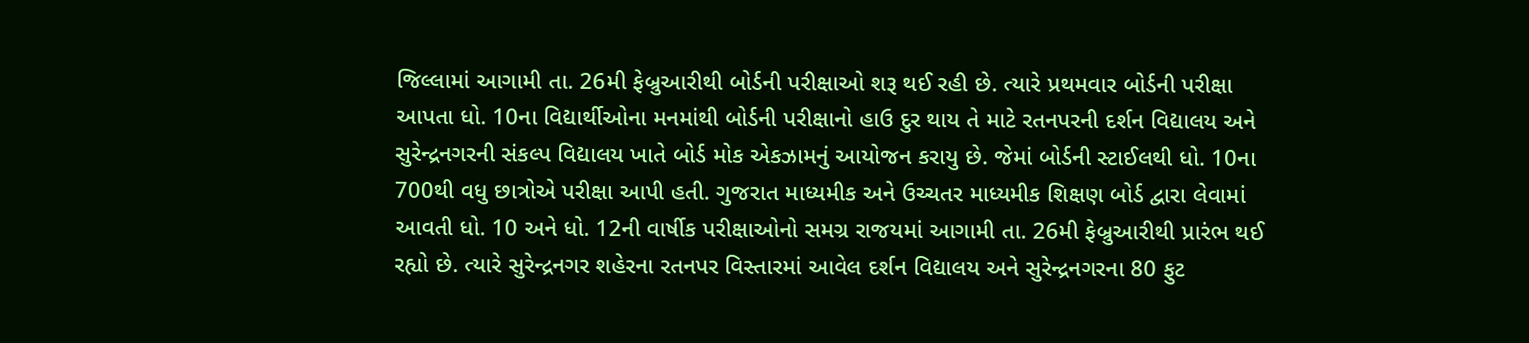જિલ્લામાં આગામી તા. 26મી ફેબ્રુઆરીથી બોર્ડની પરીક્ષાઓ શરૂ થઈ રહી છે. ત્યારે પ્રથમવાર બોર્ડની પરીક્ષા આપતા ધો. 10ના વિદ્યાર્થીઓના મનમાંથી બોર્ડની પરીક્ષાનો હાઉ દુર થાય તે માટે રતનપરની દર્શન વિદ્યાલય અને સુરેન્દ્રનગરની સંકલ્પ વિદ્યાલય ખાતે બોર્ડ મોક એકઝામનું આયોજન કરાયુ છે. જેમાં બોર્ડની સ્ટાઈલથી ધો. 10ના 700થી વધુ છાત્રોએ પરીક્ષા આપી હતી. ગુજરાત માધ્યમીક અને ઉચ્ચતર માધ્યમીક શિક્ષણ બોર્ડ દ્વારા લેવામાં આવતી ધો. 10 અને ધો. 12ની વાર્ષીક પરીક્ષાઓનો સમગ્ર રાજયમાં આગામી તા. 26મી ફેબ્રુઆરીથી પ્રારંભ થઈ રહ્યો છે. ત્યારે સુરેન્દ્રનગર શહેરના રતનપર વિસ્તારમાં આવેલ દર્શન વિદ્યાલય અને સુરેન્દ્રનગરના 80 ફુટ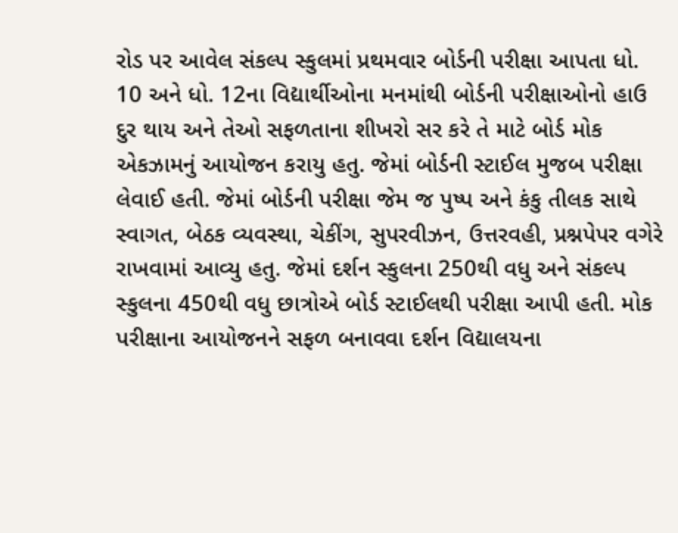રોડ પર આવેલ સંકલ્પ સ્કુલમાં પ્રથમવાર બોર્ડની પરીક્ષા આપતા ધો. 10 અને ધો. 12ના વિદ્યાર્થીઓના મનમાંથી બોર્ડની પરીક્ષાઓનો હાઉ દુર થાય અને તેઓ સફળતાના શીખરો સર કરે તે માટે બોર્ડ મોક એકઝામનું આયોજન કરાયુ હતુ. જેમાં બોર્ડની સ્ટાઈલ મુજબ પરીક્ષા લેવાઈ હતી. જેમાં બોર્ડની પરીક્ષા જેમ જ પુષ્પ અને કંકુ તીલક સાથે સ્વાગત, બેઠક વ્યવસ્થા, ચેકીંગ, સુપરવીઝન, ઉત્તરવહી, પ્રશ્નપેપર વગેરે રાખવામાં આવ્યુ હતુ. જેમાં દર્શન સ્કુલના 250થી વધુ અને સંકલ્પ સ્કુલના 450થી વધુ છાત્રોએ બોર્ડ સ્ટાઈલથી પરીક્ષા આપી હતી. મોક પરીક્ષાના આયોજનને સફળ બનાવવા દર્શન વિદ્યાલયના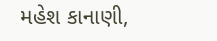મહેશ કાનાણી,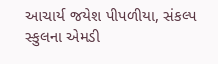આચાર્ય જયેશ પીપળીયા, સંકલ્પ સ્કુલના એમડી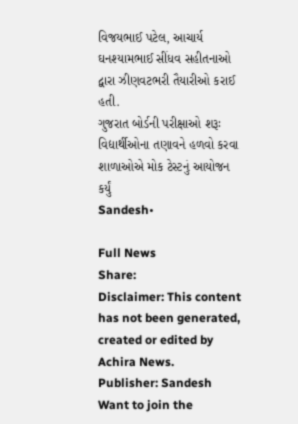વિજયભાઈ પટેલ, આચાર્ય ઘનશ્યામભાઈ સીંધવ સહીતનાઓ દ્વારા ઝીણવટભરી તૈયારીઓ કરાઈ હતી.
ગુજરાત બોર્ડની પરીક્ષાઓ શરૂઃ વિદ્યાર્થીઓના તણાવને હળવો કરવા શાળાઓએ મોક ટેસ્ટનું આયોજન કર્યું
Sandesh•

Full News
Share:
Disclaimer: This content has not been generated, created or edited by Achira News.
Publisher: Sandesh
Want to join the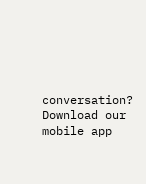conversation?
Download our mobile app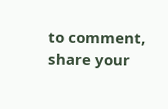to comment, share your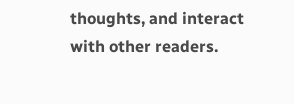thoughts, and interact with other readers.